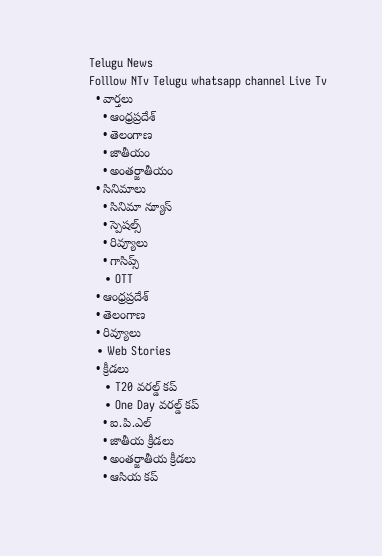Telugu News
Folllow NTv Telugu whatsapp channel Live Tv
  • వార్తలు
    • ఆంధ్రప్రదేశ్
    • తెలంగాణ
    • జాతీయం
    • అంతర్జాతీయం
  • సినిమాలు
    • సినిమా న్యూస్
    • స్పెషల్స్
    • రివ్యూలు
    • గాసిప్స్
    • OTT
  • ఆంధ్రప్రదేశ్
  • తెలంగాణ
  • రివ్యూలు
  • Web Stories
  • క్రీడలు
    • T20 వరల్డ్ కప్
    • One Day వరల్డ్ కప్
    • ఐ.పి.ఎల్
    • జాతీయ క్రీడలు
    • అంతర్జాతీయ క్రీడలు
    • ఆసియ కప్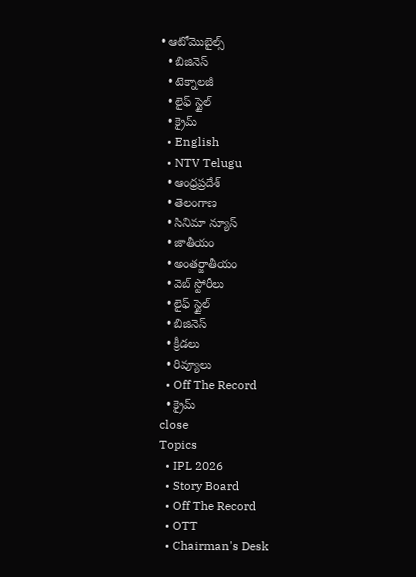• ఆటోమొబైల్స్
  • బిజినెస్‌
  • టెక్నాలజీ
  • లైఫ్ స్టైల్
  • క్రైమ్
  • English
  • NTV Telugu
  • ఆంధ్రప్రదేశ్
  • తెలంగాణ
  • సినిమా న్యూస్
  • జాతీయం
  • అంతర్జాతీయం
  • వెబ్ స్టోరీలు
  • లైఫ్ స్టైల్
  • బిజినెస్‌
  • క్రీడలు
  • రివ్యూలు
  • Off The Record
  • క్రైమ్
close
Topics
  • IPL 2026
  • Story Board
  • Off The Record
  • OTT
  • Chairman's Desk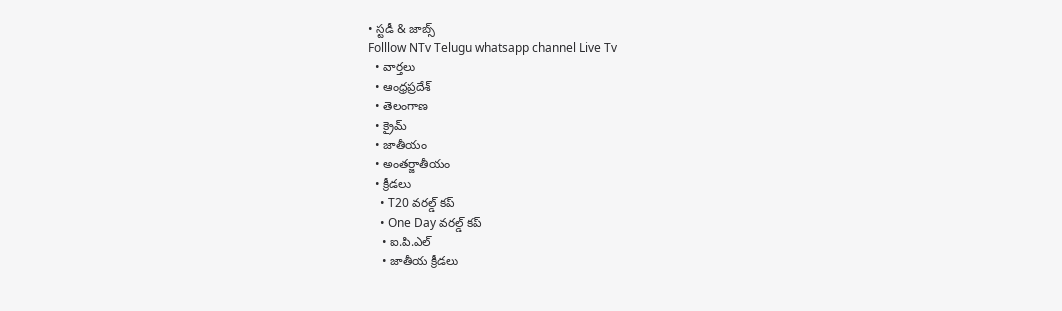• స్టడీ & జాబ్స్
Folllow NTv Telugu whatsapp channel Live Tv
  • వార్తలు
  • ఆంధ్రప్రదేశ్
  • తెలంగాణ
  • క్రైమ్
  • జాతీయం
  • అంతర్జాతీయం
  • క్రీడలు
    • T20 వరల్డ్ కప్
    • One Day వరల్డ్ కప్
    • ఐ.పి.ఎల్
    • జాతీయ క్రీడలు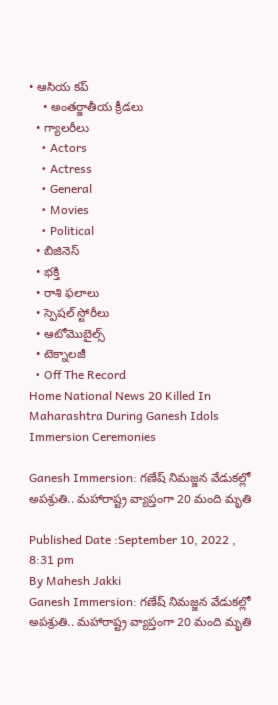• ఆసియ కప్
    • అంతర్జాతీయ క్రీడలు
  • గ్యాలరీలు
    • Actors
    • Actress
    • General
    • Movies
    • Political
  • బిజినెస్‌
  • భక్తి
  • రాశి ఫలాలు
  • స్పెషల్‌ స్టోరీలు
  • ఆటోమొబైల్స్
  • టెక్నాలజీ
  • Off The Record
Home National News 20 Killed In Maharashtra During Ganesh Idols Immersion Ceremonies

Ganesh Immersion: గణేష్ నిమజ్జన వేడుకల్లో అపశ్రుతి.. మహారాష్ట్ర వ్యాప్తంగా 20 మంది మృతి

Published Date :September 10, 2022 , 8:31 pm
By Mahesh Jakki
Ganesh Immersion: గణేష్ నిమజ్జన వేడుకల్లో అపశ్రుతి.. మహారాష్ట్ర వ్యాప్తంగా 20 మంది మృతి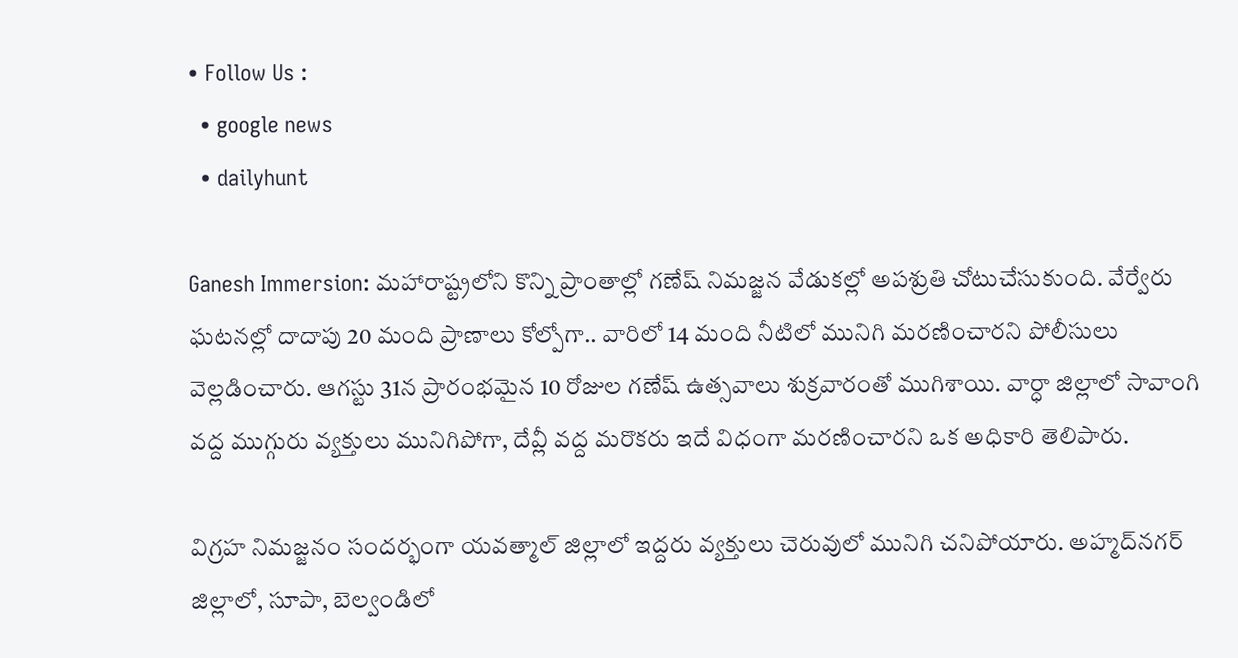• Follow Us :
  • google news
  • dailyhunt

Ganesh Immersion: మహారాష్ట్రలోని కొన్ని ప్రాంతాల్లో గణేష్ నిమజ్జన వేడుకల్లో అపశ్రుతి చోటుచేసుకుంది. వేర్వేరు ఘటనల్లో దాదాపు 20 మంది ప్రాణాలు కోల్పోగా.. వారిలో 14 మంది నీటిలో మునిగి మరణించారని పోలీసులు వెల్లడించారు. ఆగస్టు 31న ప్రారంభమైన 10 రోజుల గణేష్ ఉత్సవాలు శుక్రవారంతో ముగిశాయి. వార్ధా జిల్లాలో సావాంగి వద్ద ముగ్గురు వ్యక్తులు మునిగిపోగా, దేవ్లీ వద్ద మరొకరు ఇదే విధంగా మరణించారని ఒక అధికారి తెలిపారు.

విగ్రహ నిమజ్జనం సందర్భంగా యవత్మాల్ జిల్లాలో ఇద్దరు వ్యక్తులు చెరువులో మునిగి చనిపోయారు. అహ్మద్‌నగర్ జిల్లాలో, సూపా, బెల్వండిలో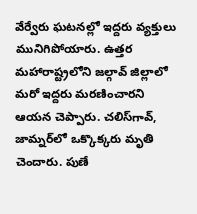వేర్వేరు ఘటనల్లో ఇద్దరు వ్యక్తులు మునిగిపోయారు. ఉత్తర మహారాష్ట్రలోని జల్గావ్ జిల్లాలో మరో ఇద్దరు మరణించారని ఆయన చెప్పారు. చలిస్‌గావ్, జామ్నర్‌లో ఒక్కొక్కరు మృతి చెందారు. పుణే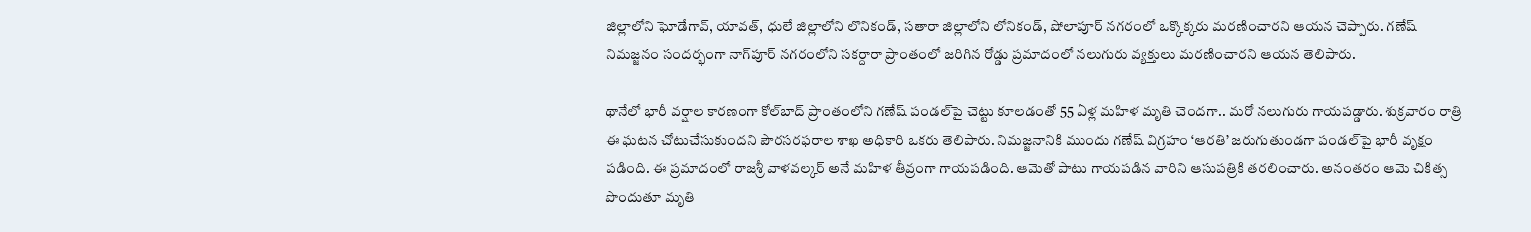జిల్లాలోని ఘోడేగావ్, యావత్, ధులే జిల్లాలోని లొనికండ్, సతారా జిల్లాలోని లోనికండ్, షోలాపూర్ నగరంలో ఒక్కొక్కరు మరణించారని ఆయన చెప్పారు. గణేష్ నిమజ్జనం సందర్భంగా నాగ్‌పూర్ నగరంలోని సకర్దారా ప్రాంతంలో జరిగిన రోడ్డు ప్రమాదంలో నలుగురు వ్యక్తులు మరణించారని ఆయన తెలిపారు.

థానేలో భారీ వర్షాల కారణంగా కోల్‌బాద్ ప్రాంతంలోని గణేష్ పండల్‌పై చెట్టు కూలడంతో 55 ఏళ్ల మహిళ మృతి చెందగా.. మరో నలుగురు గాయపడ్డారు. శుక్రవారం రాత్రి ఈ ఘటన చోటుచేసుకుందని పౌరసరఫరాల శాఖ అధికారి ఒకరు తెలిపారు. నిమజ్జనానికి ముందు గణేష్ విగ్రహం ‘ఆరతి’ జరుగుతుండగా పండల్‌పై భారీ వృక్షం పడింది. ఈ ప్రమాదంలో రాజశ్రీ వాళవల్కర్ అనే మహిళ తీవ్రంగా గాయపడింది. ఆమెతో పాటు గాయపడిన వారిని ఆసుపత్రికి తరలించారు. అనంతరం ఆమె చికిత్స పొందుతూ మృతి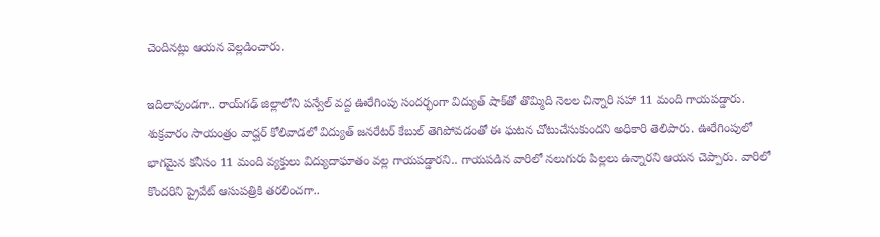చెందినట్లు ఆయన వెల్లడించారు.

ఇదిలావుండగా.. రాయ్‌గఢ్ జిల్లాలోని పన్వేల్ వద్ద ఊరేగింపు సందర్భంగా విద్యుత్ షాక్‌తో తొమ్మిది నెలల చిన్నారి సహా 11 మంది గాయపడ్డారు. శుక్రవారం సాయంత్రం వాద్ఘర్ కోలివాడలో విద్యుత్ జనరేటర్ కేబుల్ తెగిపోవడంతో ఈ ఘటన చోటుచేసుకుందని అధికారి తెలిపారు. ఊరేగింపులో భాగమైన కనీసం 11 మంది వ్యక్తులు విద్యుదాఘాతం వల్ల గాయపడ్డారని.. గాయపడిన వారిలో నలుగురు పిల్లలు ఉన్నారని ఆయన చెప్పారు. వారిలో కొందరిని ప్రైవేట్ ఆసుపత్రికి తరలించగా..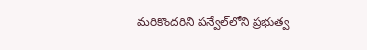మరికొందరిని పన్వేల్‌లోని ప్రభుత్వ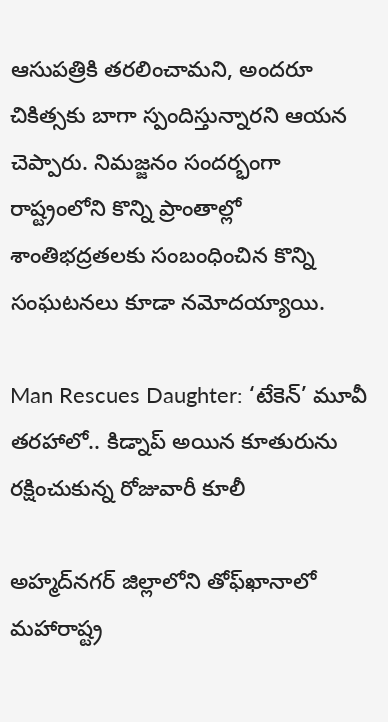ఆసుపత్రికి తరలించామని, అందరూ చికిత్సకు బాగా స్పందిస్తున్నారని ఆయన చెప్పారు. నిమజ్జనం సందర్భంగా రాష్ట్రంలోని కొన్ని ప్రాంతాల్లో శాంతిభద్రతలకు సంబంధించిన కొన్ని సంఘటనలు కూడా నమోదయ్యాయి.

Man Rescues Daughter: ‘టేకెన్’ మూవీ తరహాలో.. కిడ్నాప్ అయిన కూతురును రక్షించుకున్న రోజువారీ కూలీ

అహ్మద్‌నగర్ జిల్లాలోని తోఫ్‌ఖానాలో మహారాష్ట్ర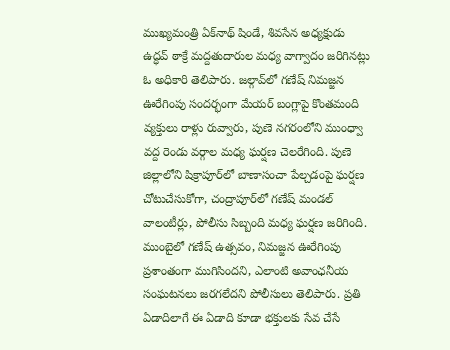ముఖ్యమంత్రి ఏక్‌నాథ్ షిండే, శివసేన అధ్యక్షుడు ఉద్ధవ్ ఠాక్రే మద్దతుదారుల మధ్య వాగ్వాదం జరిగినట్లు ఓ అధికారి తెలిపారు. జల్గావ్‌లో గణేష్ నిమజ్జన ఊరేగింపు సందర్భంగా మేయర్ బంగ్లాపై కొంతమంది వ్యక్తులు రాళ్లు రువ్వారు, పుణె నగరంలోని ముంధ్వా వద్ద రెండు వర్గాల మధ్య ఘర్షణ చెలరేగింది. పుణె జిల్లాలోని షిక్రాపూర్‌లో బాణాసంచా పేల్చడంపై ఘర్షణ చోటుచేసుకోగా, చంద్రాపూర్‌లో గణేష్ మండల్ వాలంటీర్లు, పోలీసు సిబ్బంది మధ్య ఘర్షణ జరిగింది. ముంబైలో గణేష్ ఉత్సవం, నిమజ్జన ఊరేగింపు ప్రశాంతంగా ముగిసిందని, ఎలాంటి అవాంఛనీయ సంఘటనలు జరగలేదని పోలీసులు తెలిపారు. ప్రతి ఏడాదిలాగే ఈ ఏడాది కూడా భక్తులకు సేవ చేసే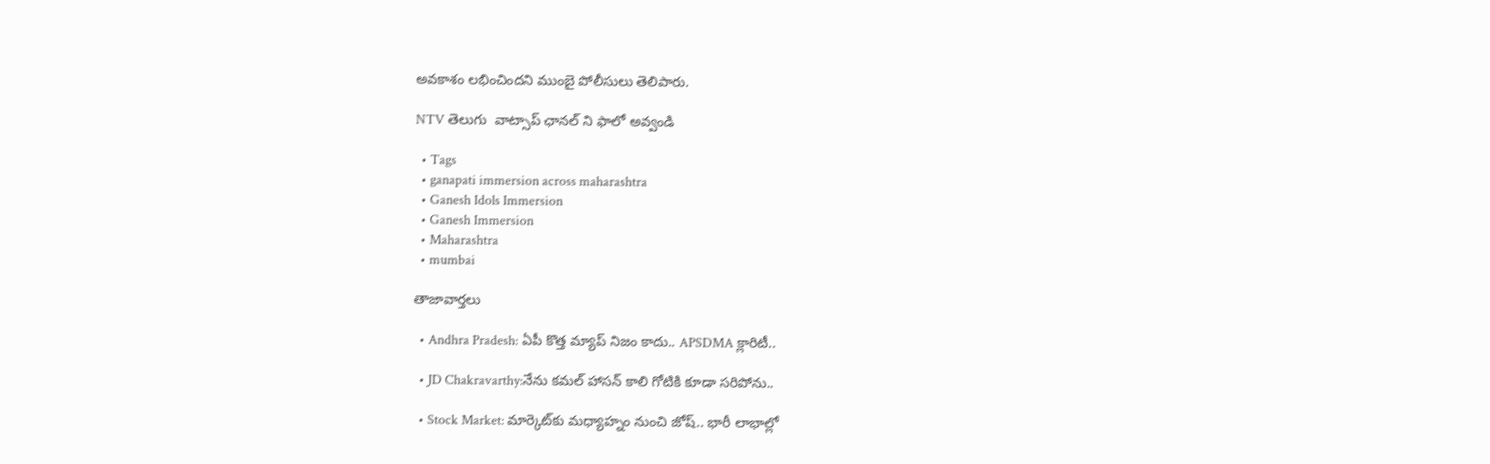అవకాశం లభించిందని ముంబై పోలీసులు తెలిపారు.

NTV తెలుగు  వాట్సాప్ ఛానల్ ని ఫాలో అవ్వండి

  • Tags
  • ganapati immersion across maharashtra
  • Ganesh Idols Immersion
  • Ganesh Immersion
  • Maharashtra
  • mumbai

తాజావార్తలు

  • Andhra Pradesh: ఏపీ కొత్త మ్యాప్‌ నిజం కాదు.. APSDMA క్లారిటీ..

  • JD Chakravarthy:నేను కమల్ హాసన్ కాలి గోటికి కూడా సరిపోను..

  • Stock Market: మార్కెట్‌కు మధ్యాహ్నం నుంచి జోష్.. భారీ లాభాల్లో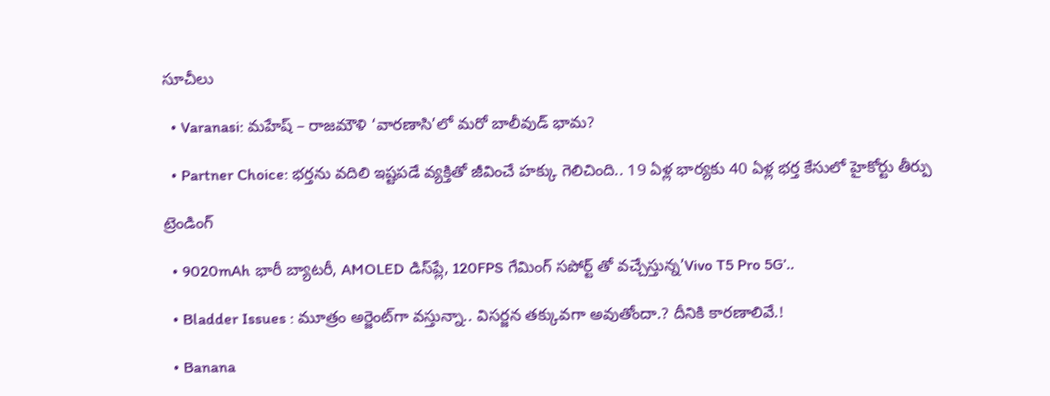సూచీలు

  • Varanasi: మహేష్ – రాజమౌళి ‘వారణాసి’లో మరో బాలీవుడ్ భామ?

  • Partner Choice: భర్తను వదిలి ఇష్టపడే వ్యక్తితో జీవించే హక్కు గెలిచింది.. 19 ఏళ్ల భార్యకు 40 ఏళ్ల భర్త కేసులో హైకోర్టు తీర్పు

ట్రెండింగ్‌

  • 9020mAh భారీ బ్యాటరీ, AMOLED డిస్‌ప్లే, 120FPS గేమింగ్‌ సపోర్ట్ తో వచ్చేస్తున్న’Vivo T5 Pro 5G’..

  • Bladder Issues : మూత్రం అర్జెంట్‌గా వస్తున్నా.. విసర్జన తక్కువగా అవుతోందా.? దీనికి కారణాలివే.!

  • Banana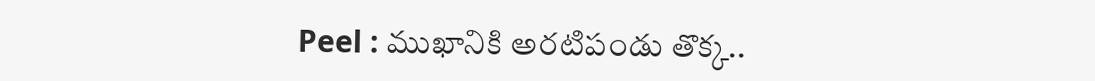Peel : ముఖానికి అరటిపండు తొక్క..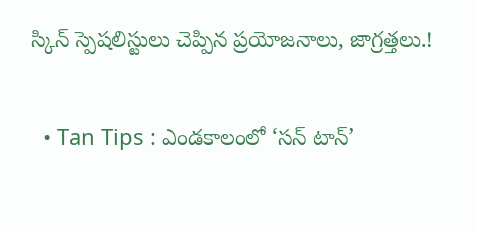స్కిన్ స్పెషలిస్టులు చెప్పిన ప్రయోజనాలు, జాగ్రత్తలు.!

  • Tan Tips : ఎండకాలంలో ‘సన్ టాన్’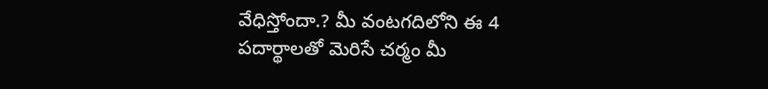వేధిస్తోందా.? మీ వంటగదిలోని ఈ 4 పదార్థాలతో మెరిసే చర్మం మీ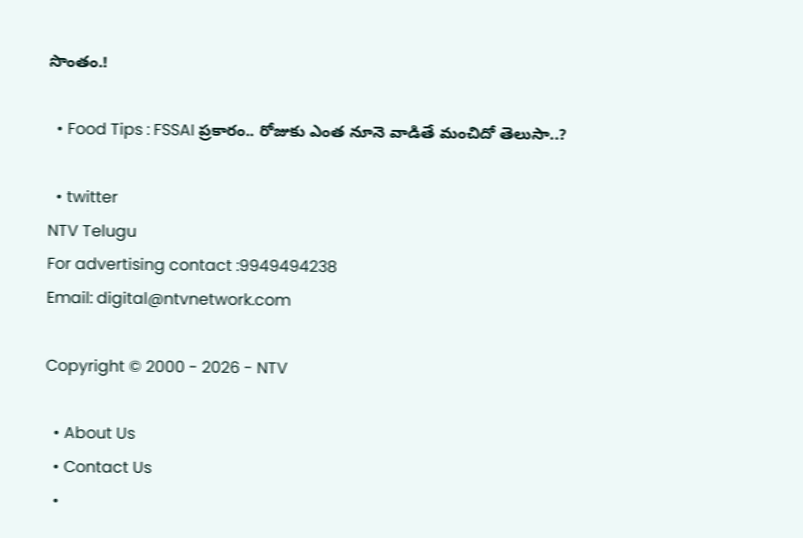సొంతం.!

  • Food Tips : FSSAI ప్రకారం.. రోజుకు ఎంత నూనె వాడితే మంచిదో తెలుసా..?

  • twitter
NTV Telugu
For advertising contact :9949494238
Email: digital@ntvnetwork.com

Copyright © 2000 - 2026 - NTV

  • About Us
  • Contact Us
  •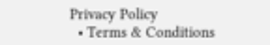Privacy Policy
  • Terms & Conditions